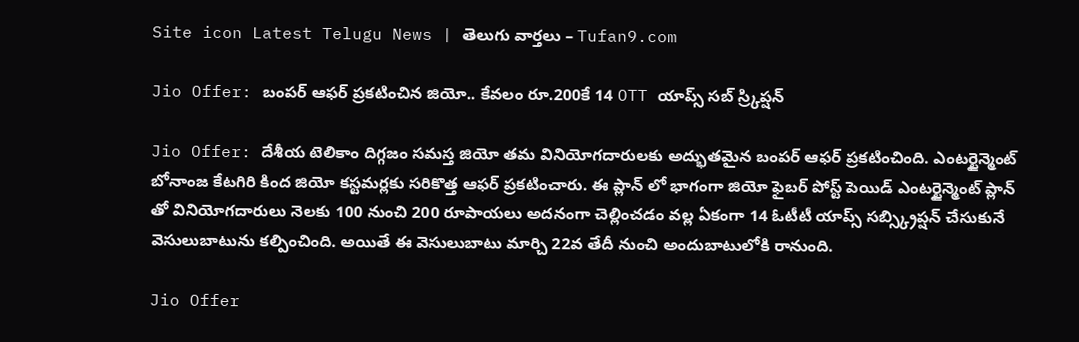Site icon Latest Telugu News | తెలుగు వార్తలు – Tufan9.com

Jio Offer: బంపర్ ఆఫర్ ప్రకటించిన జియో.. కేవలం రూ.200కే 14 OTT యాప్స్ సబ్ స్ర్కిప్షన్

Jio Offer: దేశీయ టెలికాం దిగ్గజం సమస్త జియో తమ వినియోగదారులకు అద్భుతమైన బంపర్ ఆఫర్ ప్రకటించింది. ఎంటర్టైన్మెంట్ బోనాంజ కేటగిరి కింద జియో కస్టమర్లకు సరికొత్త ఆఫర్ ప్రకటించారు. ఈ ప్లాన్ లో భాగంగా జియో ఫైబర్ పోస్ట్ పెయిడ్ ఎంటర్టైన్మెంట్ ప్లాన్ తో వినియోగదారులు నెలకు 100 నుంచి 200 రూపాయలు అదనంగా చెల్లించడం వల్ల ఏకంగా 14 ఓటీటీ యాప్స్ సబ్స్క్రిప్షన్ చేసుకునే వెసులుబాటును కల్పించింది. అయితే ఈ వెసులుబాటు మార్చి 22వ తేదీ నుంచి అందుబాటులోకి రానుంది.

Jio Offer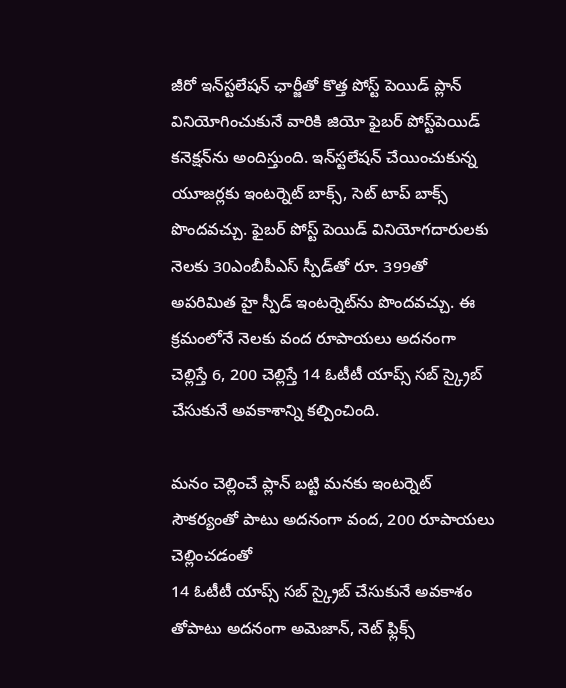జీరో ఇన్‌స్టలేషన్‌ ఛార్జీతో కొత్త పోస్ట్ పెయిడ్ ప్లాన్ వినియోగించుకునే వారికి జియో ఫైబర్‌ పోస్ట్‌పెయిడ్ కనెక్షన్‌ను అందిస్తుంది. ఇన్‌స్టలేషన్‌ చేయించుకున్న యూజర్లకు ఇంటర్నెట్ బాక్స్, సెట్ టాప్ బాక్స్ పొందవచ్చు. ఫైబర్ పోస్ట్ పెయిడ్ వినియోగదారులకు నెలకు 30ఎంబీపీఎస్‌ స్పీడ్‌తో రూ. 399తో అపరిమిత హై స్పీడ్ ఇంటర్నెట్‌ను పొందవచ్చు. ఈ క్రమంలోనే నెలకు వంద రూపాయలు అదనంగా చెల్లిస్తే 6, 200 చెల్లిస్తే 14 ఓటీటీ యాప్స్ సబ్ స్క్రైబ్ చేసుకునే అవకాశాన్ని కల్పించింది.

మనం చెల్లించే ప్లాన్ బట్టి మనకు ఇంటర్నెట్ సౌకర్యంతో పాటు అదనంగా వంద, 200 రూపాయలు చెల్లించడంతో
14 ఓటీటీ యాప్స్ సబ్ స్క్రైబ్ చేసుకునే అవకాశం తోపాటు అదనంగా అమెజాన్, నెట్ ఫ్లిక్స్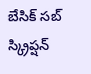బేసిక్‌ సబ్‌ స్క్రిప్షన్‌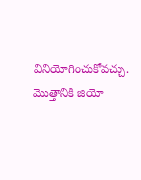వినియోగించుకోవచ్చు. మొత్తానికి జియో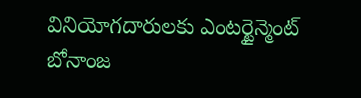వినియోగదారులకు ఎంటర్టైన్మెంట్ బోనాంజ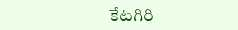కేటగిరి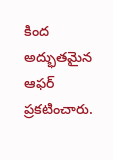కింద అద్భుతమైన ఆఫర్ ప్రకటించారు.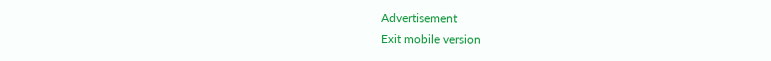Advertisement
Exit mobile version